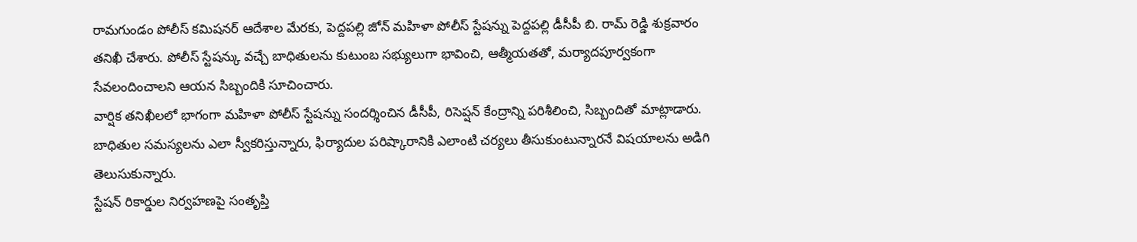రామగుండం పోలీస్ కమిషనర్ ఆదేశాల మేరకు, పెద్దపల్లి జోన్ మహిళా పోలీస్ స్టేషన్ను పెద్దపల్లి డీసీపీ బి. రామ్ రెడ్డి శుక్రవారం తనిఖీ చేశారు. పోలీస్ స్టేషన్కు వచ్చే బాధితులను కుటుంబ సభ్యులుగా భావించి, ఆత్మీయతతో, మర్యాదపూర్వకంగా సేవలందించాలని ఆయన సిబ్బందికి సూచించారు.
వార్షిక తనిఖీలలో భాగంగా మహిళా పోలీస్ స్టేషన్ను సందర్శించిన డీసీపీ, రిసెప్షన్ కేంద్రాన్ని పరిశీలించి, సిబ్బందితో మాట్లాడారు. బాధితుల సమస్యలను ఎలా స్వీకరిస్తున్నారు, ఫిర్యాదుల పరిష్కారానికి ఎలాంటి చర్యలు తీసుకుంటున్నారనే విషయాలను అడిగి తెలుసుకున్నారు.
స్టేషన్ రికార్డుల నిర్వహణపై సంతృప్తి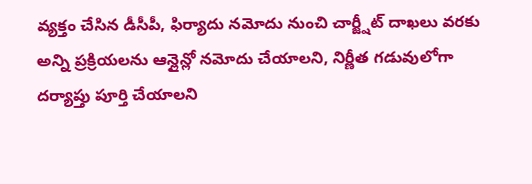వ్యక్తం చేసిన డీసీపీ, ఫిర్యాదు నమోదు నుంచి చార్జ్షీట్ దాఖలు వరకు అన్ని ప్రక్రియలను ఆన్లైన్లో నమోదు చేయాలని, నిర్ణీత గడువులోగా దర్యాప్తు పూర్తి చేయాలని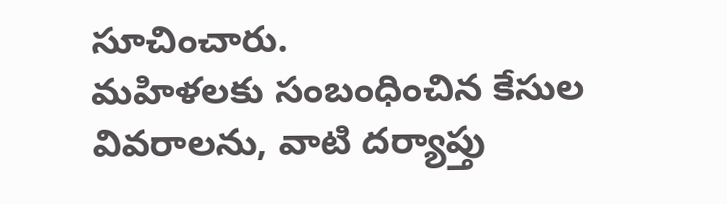సూచించారు.
మహిళలకు సంబంధించిన కేసుల వివరాలను, వాటి దర్యాప్తు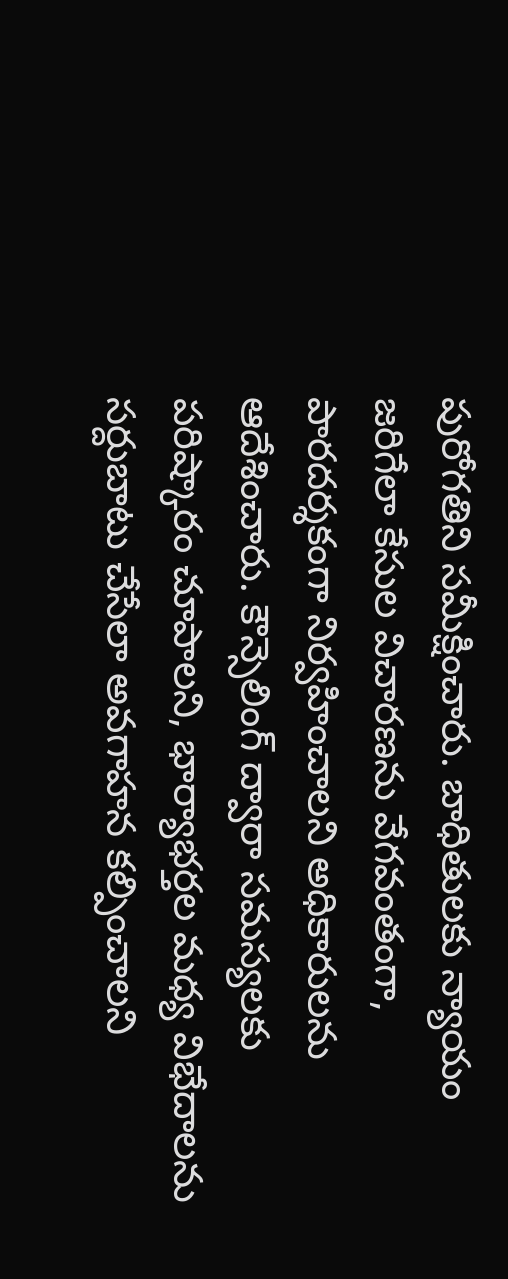పురోగతిని సమీక్షించారు. బాధితులకు న్యాయం జరిగేలా కేసుల విచారణను వేగవంతంగా, పారదర్శకంగా నిర్వహించాలని అధికారులను ఆదేశించారు. కౌన్సెలింగ్ ద్వారా సమస్యలకు పరిష్కారం చూపాలని, భార్యాభర్తల మధ్య విభేదాలను సర్దుబాటు చేసేలా అవగాహన కల్పించాలని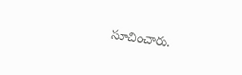సూచించారు.